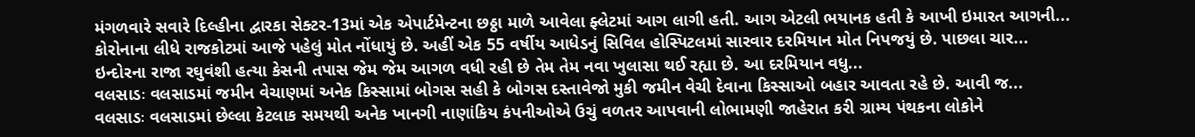મંગળવારે સવારે દિલ્હીના દ્વારકા સેક્ટર-13માં એક એપાર્ટમેન્ટના છઠ્ઠા માળે આવેલા ફ્લેટમાં આગ લાગી હતી. આગ એટલી ભયાનક હતી કે આખી ઇમારત આગની...
કોરોનાના લીધે રાજકોટમાં આજે પહેલું મોત નોંધાયું છે. અહીં એક 55 વર્ષીય આધેડનું સિવિલ હોસ્પિટલમાં સારવાર દરમિયાન મોત નિપજયું છે. પાછલા ચાર...
ઇન્દોરના રાજા રઘુવંશી હત્યા કેસની તપાસ જેમ જેમ આગળ વધી રહી છે તેમ તેમ નવા ખુલાસા થઈ રહ્યા છે. આ દરમિયાન વધુ...
વલસાડઃ વલસાડમાં જમીન વેચાણમાં અનેક કિસ્સામાં બોગસ સહી કે બોગસ દસ્તાવેજો મુકી જમીન વેચી દેવાના કિસ્સાઓ બહાર આવતા રહે છે. આવી જ...
વલસાડઃ વલસાડમાં છેલ્લા કેટલાક સમયથી અનેક ખાનગી નાણાંકિય કંપનીઓએ ઉચું વળતર આપવાની લોભામણી જાહેરાત કરી ગ્રામ્ય પંથકના લોકોને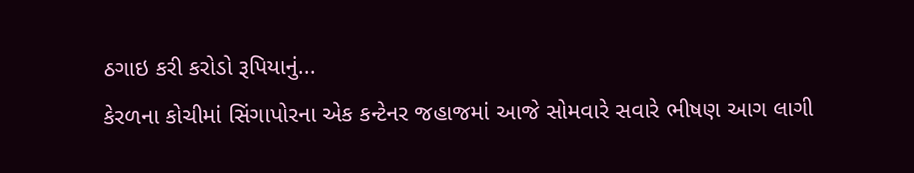ઠગાઇ કરી કરોડો રૂપિયાનું...
કેરળના કોચીમાં સિંગાપોરના એક કન્ટેનર જહાજમાં આજે સોમવારે સવારે ભીષણ આગ લાગી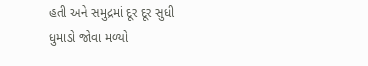હતી અને સમુદ્રમાં દૂર દૂર સુધી ધુમાડો જોવા મળ્યો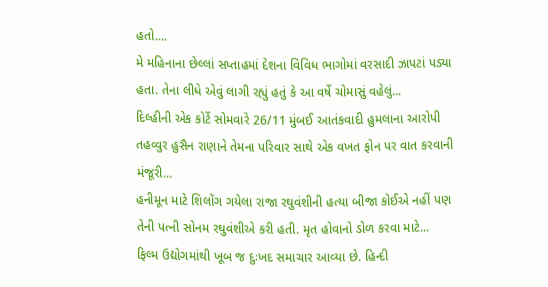હતો....
મે મહિનાના છેલ્લાં સપ્તાહમાં દેશના વિવિધ ભાગોમાં વરસાદી ઝાપટાં પડ્યા હતા. તેના લીધે એવું લાગી રહ્યું હતું કે આ વર્ષે ચોમાસું વહેલું...
દિલ્હીની એક કોર્ટે સોમવારે 26/11 મુંબઈ આતંકવાદી હુમલાના આરોપી તહવ્વુર હુસૈન રાણાને તેમના પરિવાર સાથે એક વખત ફોન પર વાત કરવાની મંજૂરી...
હનીમૂન માટે શિલોંગ ગયેલા રાજા રઘુવંશીની હત્યા બીજા કોઈએ નહીં પણ તેની પત્ની સોનમ રઘુવંશીએ કરી હતી. મૃત હોવાનો ડોળ કરવા માટે...
ફિલ્મ ઉદ્યોગમાંથી ખૂબ જ દુઃખદ સમાચાર આવ્યા છે. હિન્દી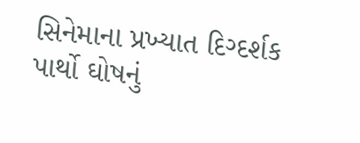સિનેમાના પ્રખ્યાત દિગ્દર્શક પાર્થો ઘોષનું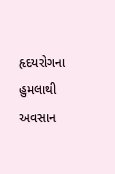હૃદયરોગના હુમલાથી અવસાન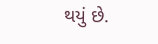થયું છે.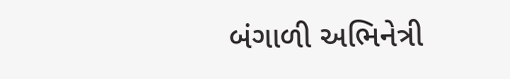બંગાળી અભિનેત્રી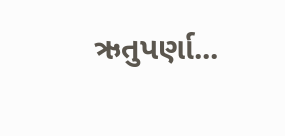ઋતુપર્ણા...